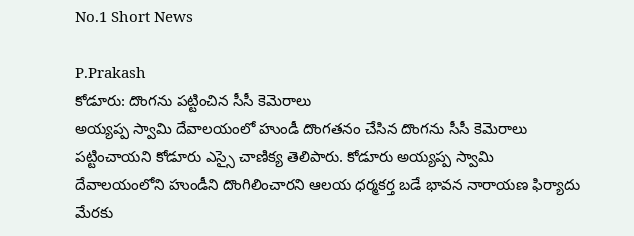No.1 Short News

P.Prakash
కోడూరు: దొంగను పట్టించిన సీసీ కెమెరాలు
అయ్యప్ప స్వామి దేవాలయంలో హుండీ దొంగతనం చేసిన దొంగను సీసీ కెమెరాలు పట్టించాయని కోడూరు ఎస్సై చాణిక్య తెలిపారు. కోడూరు అయ్యప్ప స్వామి దేవాలయంలోని హుండీని దొంగిలించారని ఆలయ ధర్మకర్త బడే భావన నారాయణ ఫిర్యాదు మేరకు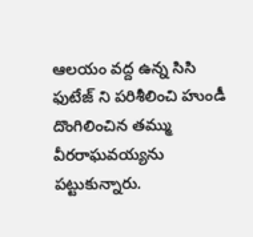ఆలయం వద్ద ఉన్న సిసి ఫుటేజ్ ని పరిశీలించి హుండీ దొంగిలించిన తమ్ము వీరరాఘవయ్యను పట్టుకున్నారు.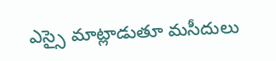ఎస్సై మాట్లాడుతూ మసీదులు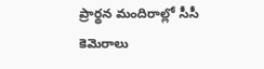ప్రార్థన మందిరాల్లో సీసీ కెమెరాలు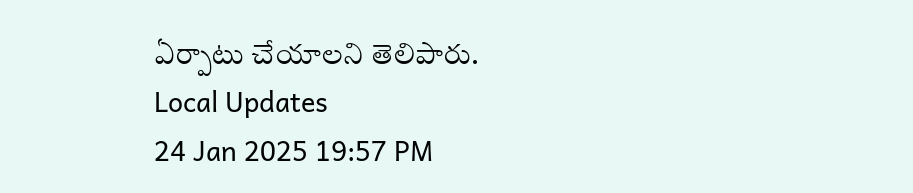ఏర్పాటు చేయాలని తెలిపారు.
Local Updates
24 Jan 2025 19:57 PM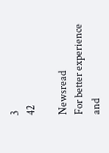3
42

Newsread
For better experience and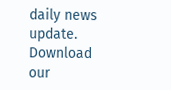daily news update.
Download our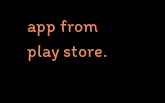app from play store.